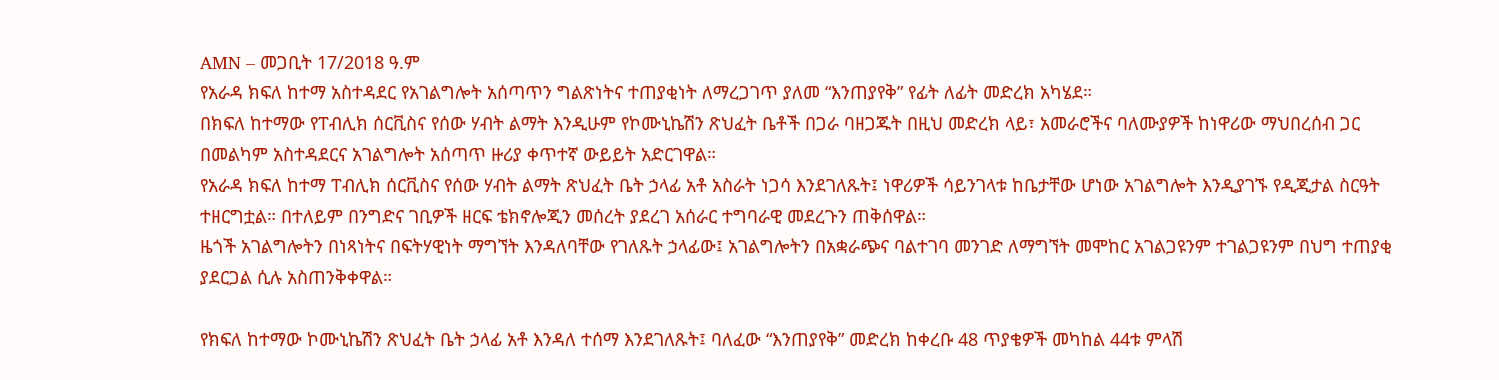AMN – መጋቢት 17/2018 ዓ.ም
የአራዳ ክፍለ ከተማ አስተዳደር የአገልግሎት አሰጣጥን ግልጽነትና ተጠያቂነት ለማረጋገጥ ያለመ “እንጠያየቅ” የፊት ለፊት መድረክ አካሄደ።
በክፍለ ከተማው የፐብሊክ ሰርቪስና የሰው ሃብት ልማት እንዲሁም የኮሙኒኬሽን ጽህፈት ቤቶች በጋራ ባዘጋጁት በዚህ መድረክ ላይ፣ አመራሮችና ባለሙያዎች ከነዋሪው ማህበረሰብ ጋር በመልካም አስተዳደርና አገልግሎት አሰጣጥ ዙሪያ ቀጥተኛ ውይይት አድርገዋል።
የአራዳ ክፍለ ከተማ ፐብሊክ ሰርቪስና የሰው ሃብት ልማት ጽህፈት ቤት ኃላፊ አቶ አስራት ነጋሳ እንደገለጹት፤ ነዋሪዎች ሳይንገላቱ ከቤታቸው ሆነው አገልግሎት እንዲያገኙ የዲጂታል ስርዓት ተዘርግቷል። በተለይም በንግድና ገቢዎች ዘርፍ ቴክኖሎጂን መሰረት ያደረገ አሰራር ተግባራዊ መደረጉን ጠቅሰዋል።
ዜጎች አገልግሎትን በነጻነትና በፍትሃዊነት ማግኘት እንዳለባቸው የገለጹት ኃላፊው፤ አገልግሎትን በአቋራጭና ባልተገባ መንገድ ለማግኘት መሞከር አገልጋዩንም ተገልጋዩንም በህግ ተጠያቂ ያደርጋል ሲሉ አስጠንቅቀዋል።

የክፍለ ከተማው ኮሙኒኬሽን ጽህፈት ቤት ኃላፊ አቶ እንዳለ ተሰማ እንደገለጹት፤ ባለፈው “እንጠያየቅ” መድረክ ከቀረቡ 48 ጥያቄዎች መካከል 44ቱ ምላሽ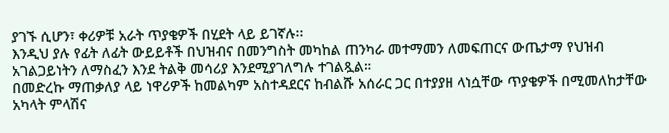ያገኙ ሲሆን፣ ቀሪዎቹ አራት ጥያቄዎች በሂደት ላይ ይገኛሉ፡፡
እንዲህ ያሉ የፊት ለፊት ውይይቶች በህዝብና በመንግስት መካከል ጠንካራ መተማመን ለመፍጠርና ውጤታማ የህዝብ አገልጋይነትን ለማስፈን እንደ ትልቅ መሳሪያ እንደሚያገለግሉ ተገልጿል።
በመድረኩ ማጠቃለያ ላይ ነዋሪዎች ከመልካም አስተዳደርና ከብልሹ አሰራር ጋር በተያያዘ ላነሷቸው ጥያቄዎች በሚመለከታቸው አካላት ምላሽና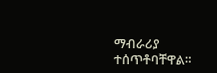ማብራሪያ ተሰጥቶባቸዋል።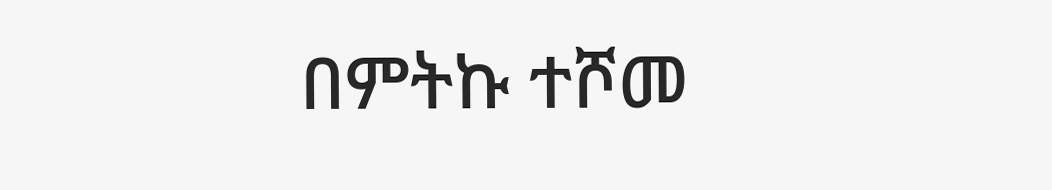በምትኩ ተሾመ